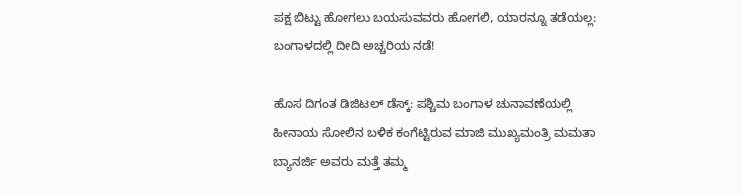ಪಕ್ಷ ಬಿಟ್ಟು ಹೋಗಲು ಬಯಸುವವರು ಹೋಗಲಿ, ಯಾರನ್ನೂ ತಡೆಯಲ್ಲ: ಬಂಗಾಳದಲ್ಲಿ ದೀದಿ ಅಚ್ಚರಿಯ ನಡೆ!

ಹೊಸ ದಿಗಂತ ಡಿಜಿಟಲ್ ಡೆಸ್ಕ್: ಪಶ್ಚಿಮ ಬಂಗಾಳ ಚುನಾವಣೆಯಲ್ಲಿ ಹೀನಾಯ ಸೋಲಿನ ಬಳಿಕ ಕಂಗೆಟ್ಟಿರುವ ಮಾಜಿ ಮುಖ್ಯಮಂತ್ರಿ ಮಮತಾ ಬ್ಯಾನರ್ಜಿ ಅವರು ಮತ್ತೆ ತಮ್ಮ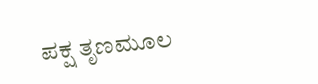ಪಕ್ಷ ತೃಣಮೂಲ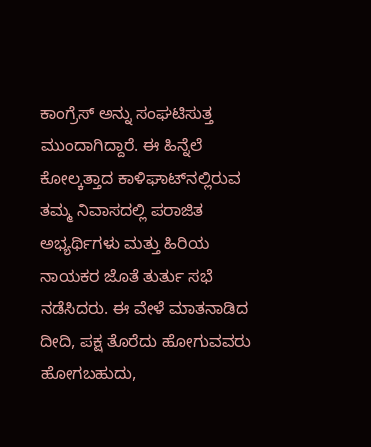ಕಾಂಗ್ರೆಸ್ ಅನ್ನು ಸಂಘಟಿಸುತ್ತ ಮುಂದಾಗಿದ್ದಾರೆ. ಈ ಹಿನ್ನೆಲೆ ಕೋಲ್ಕತ್ತಾದ ಕಾಳಿಘಾಟ್‌ನಲ್ಲಿರುವ ತಮ್ಮ ನಿವಾಸದಲ್ಲಿ ಪರಾಜಿತ ಅಭ್ಯರ್ಥಿಗಳು ಮತ್ತು ಹಿರಿಯ ನಾಯಕರ ಜೊತೆ ತುರ್ತು ಸಭೆ ನಡೆಸಿದರು. ಈ ವೇಳೆ ಮಾತನಾಡಿದ ದೀದಿ, ಪಕ್ಷ ತೊರೆದು ಹೋಗುವವರು ಹೋಗಬಹುದು,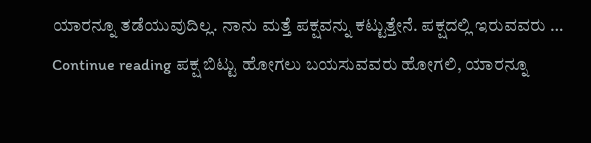ಯಾರನ್ನೂ ತಡೆಯುವುದಿಲ್ಲ. ನಾನು ಮತ್ತೆ ಪಕ್ಷವನ್ನು ಕಟ್ಟುತ್ತೇನೆ. ಪಕ್ಷದಲ್ಲಿ ಇರುವವರು … Continue reading ಪಕ್ಷ ಬಿಟ್ಟು ಹೋಗಲು ಬಯಸುವವರು ಹೋಗಲಿ, ಯಾರನ್ನೂ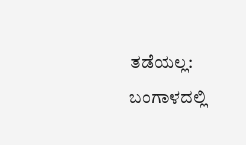ತಡೆಯಲ್ಲ: ಬಂಗಾಳದಲ್ಲಿ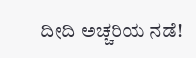ದೀದಿ ಅಚ್ಚರಿಯ ನಡೆ!